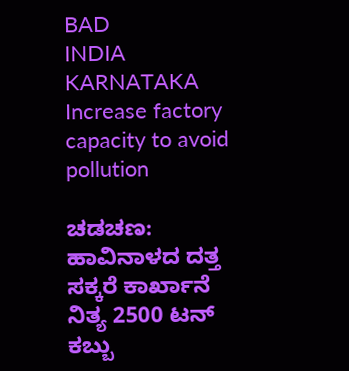BAD
INDIA
KARNATAKA
Increase factory capacity to avoid pollution

ಚಡಚಣ: ಹಾವಿನಾಳದ ದತ್ತ ಸಕ್ಕರೆ ಕಾರ್ಖಾನೆ ನಿತ್ಯ 2500 ಟನ್ ಕಬ್ಬು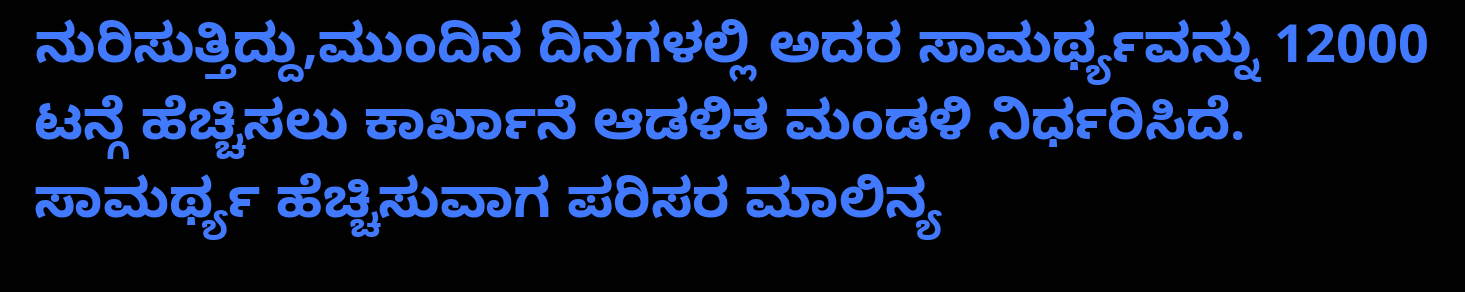ನುರಿಸುತ್ತಿದ್ದು,ಮುಂದಿನ ದಿನಗಳಲ್ಲಿ ಅದರ ಸಾಮರ್ಥ್ಯವನ್ನು 12000 ಟನ್ಗೆ ಹೆಚ್ಚಿಸಲು ಕಾರ್ಖಾನೆ ಆಡಳಿತ ಮಂಡಳಿ ನಿರ್ಧರಿಸಿದೆ. ಸಾಮರ್ಥ್ಯ ಹೆಚ್ಚಿಸುವಾಗ ಪರಿಸರ ಮಾಲಿನ್ಯ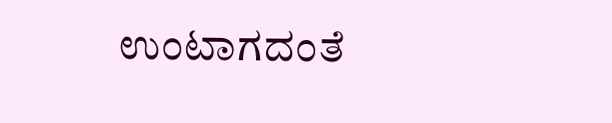ಉಂಟಾಗದಂತೆ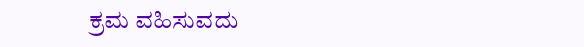ಕ್ರಮ ವಹಿಸುವದು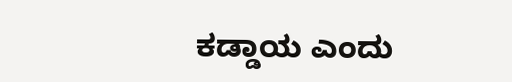ಕಡ್ಡಾಯ ಎಂದು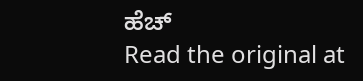ಹೆಚ್
Read the original at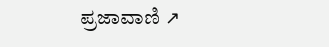ಪ್ರಜಾವಾಣಿ ↗